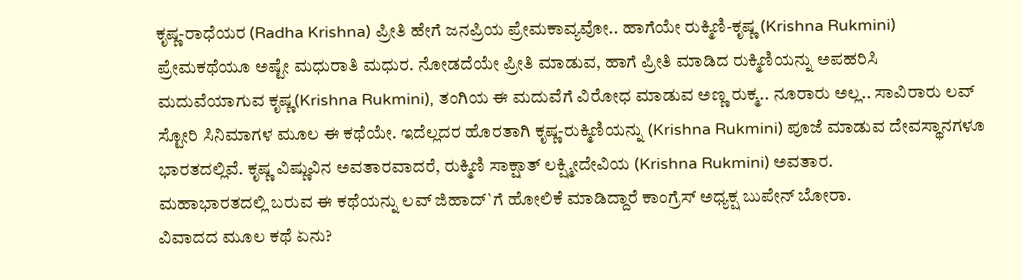ಕೃಷ್ಣ-ರಾಧೆಯರ (Radha Krishna) ಪ್ರೀತಿ ಹೇಗೆ ಜನಪ್ರಿಯ ಪ್ರೇಮಕಾವ್ಯವೋ.. ಹಾಗೆಯೇ ರುಕ್ಮಿಣಿ-ಕೃಷ್ಣ (Krishna Rukmini) ಪ್ರೇಮಕಥೆಯೂ ಅಷ್ಟೇ ಮಧುರಾತಿ ಮಧುರ. ನೋಡದೆಯೇ ಪ್ರೀತಿ ಮಾಡುವ, ಹಾಗೆ ಪ್ರೀತಿ ಮಾಡಿದ ರುಕ್ಮಿಣಿಯನ್ನು ಅಪಹರಿಸಿ ಮದುವೆಯಾಗುವ ಕೃಷ್ಣ(Krishna Rukmini), ತಂಗಿಯ ಈ ಮದುವೆಗೆ ವಿರೋಧ ಮಾಡುವ ಅಣ್ಣ ರುಕ್ಮ.. ನೂರಾರು ಅಲ್ಲ.. ಸಾವಿರಾರು ಲವ್ ಸ್ಟೋರಿ ಸಿನಿಮಾಗಳ ಮೂಲ ಈ ಕಥೆಯೇ. ಇದೆಲ್ಲದರ ಹೊರತಾಗಿ ಕೃಷ್ಣ-ರುಕ್ಮಿಣಿಯನ್ನು (Krishna Rukmini) ಪೂಜೆ ಮಾಡುವ ದೇವಸ್ಥಾನಗಳೂ ಭಾರತದಲ್ಲಿವೆ. ಕೃಷ್ಣ ವಿಷ್ಣುವಿನ ಅವತಾರವಾದರೆ, ರುಕ್ಮಿಣಿ ಸಾಕ್ಷಾತ್ ಲಕ್ಷ್ಮೀದೇವಿಯ (Krishna Rukmini) ಅವತಾರ.
ಮಹಾಭಾರತದಲ್ಲಿ ಬರುವ ಈ ಕಥೆಯನ್ನು ಲವ್ ಜಿಹಾದ್`ಗೆ ಹೋಲಿಕೆ ಮಾಡಿದ್ದಾರೆ ಕಾಂಗ್ರೆಸ್ ಅಧ್ಯಕ್ಷ ಬುಪೇನ್ ಬೋರಾ.
ವಿವಾದದ ಮೂಲ ಕಥೆ ಏನು?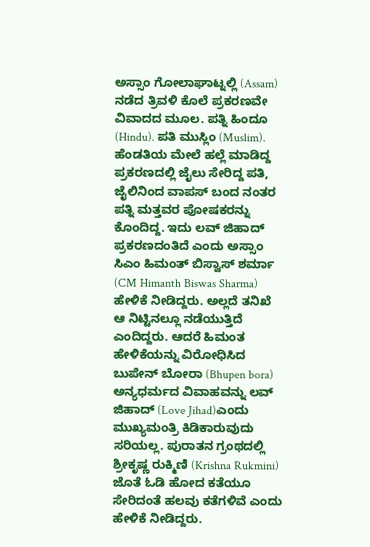ಅಸ್ಸಾಂ ಗೋಲಾಘಾಟ್ನಲ್ಲಿ (Assam) ನಡೆದ ತ್ರಿವಳಿ ಕೊಲೆ ಪ್ರಕರಣವೇ ವಿವಾದದ ಮೂಲ. ಪತ್ನಿ ಹಿಂದೂ (Hindu). ಪತಿ ಮುಸ್ಲಿಂ (Muslim). ಹೆಂಡತಿಯ ಮೇಲೆ ಹಲ್ಲೆ ಮಾಡಿದ್ದ ಪ್ರಕರಣದಲ್ಲಿ ಜೈಲು ಸೇರಿದ್ದ ಪತಿ, ಜೈಲಿನಿಂದ ವಾಪಸ್ ಬಂದ ನಂತರ ಪತ್ನಿ ಮತ್ತವರ ಪೋಷಕರನ್ನು ಕೊಂದಿದ್ದ. ಇದು ಲವ್ ಜಿಹಾದ್ ಪ್ರಕರಣದಂತಿದೆ ಎಂದು ಅಸ್ಸಾಂ ಸಿಎಂ ಹಿಮಂತ್ ಬಿಸ್ವಾಸ್ ಶರ್ಮಾ (CM Himanth Biswas Sharma) ಹೇಳಿಕೆ ನೀಡಿದ್ದರು. ಅಲ್ಲದೆ ತನಿಖೆ ಆ ನಿಟ್ಟಿನಲ್ಲೂ ನಡೆಯುತ್ತಿದೆ ಎಂದಿದ್ದರು. ಆದರೆ ಹಿಮಂತ ಹೇಳಿಕೆಯನ್ನು ವಿರೋಧಿಸಿದ ಬುಪೇನ್ ಬೋರಾ (Bhupen bora) ಅನ್ಯಧರ್ಮದ ವಿವಾಹವನ್ನು ಲವ್ ಜಿಹಾದ್ (Love Jihad)ಎಂದು ಮುಖ್ಯಮಂತ್ರಿ ಕಿಡಿಕಾರುವುದು ಸರಿಯಲ್ಲ. ಪುರಾತನ ಗ್ರಂಥದಲ್ಲಿ ಶ್ರೀಕೃಷ್ಣ ರುಕ್ಮಿಣಿ (Krishna Rukmini) ಜೊತೆ ಓಡಿ ಹೋದ ಕತೆಯೂ ಸೇರಿದಂತೆ ಹಲವು ಕತೆಗಳಿವೆ ಎಂದು ಹೇಳಿಕೆ ನೀಡಿದ್ದರು.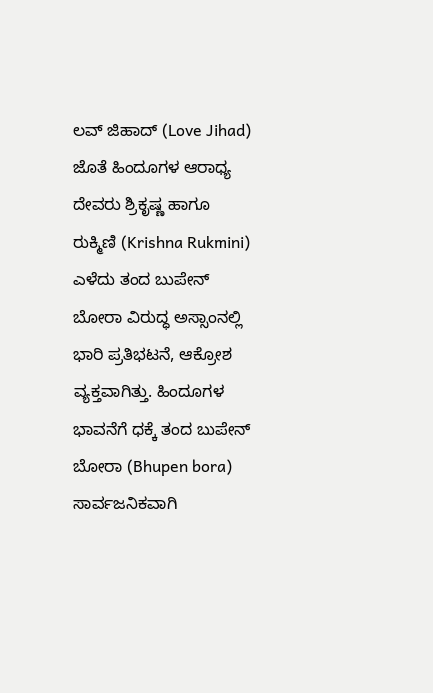ಲವ್ ಜಿಹಾದ್ (Love Jihad) ಜೊತೆ ಹಿಂದೂಗಳ ಆರಾಧ್ಯ ದೇವರು ಶ್ರಿಕೃಷ್ಣ ಹಾಗೂ ರುಕ್ಮಿಣಿ (Krishna Rukmini) ಎಳೆದು ತಂದ ಬುಪೇನ್ ಬೋರಾ ವಿರುದ್ಧ ಅಸ್ಸಾಂನಲ್ಲಿ ಭಾರಿ ಪ್ರತಿಭಟನೆ, ಆಕ್ರೋಶ ವ್ಯಕ್ತವಾಗಿತ್ತು. ಹಿಂದೂಗಳ ಭಾವನೆಗೆ ಧಕ್ಕೆ ತಂದ ಬುಪೇನ್ ಬೋರಾ (Bhupen bora) ಸಾರ್ವಜನಿಕವಾಗಿ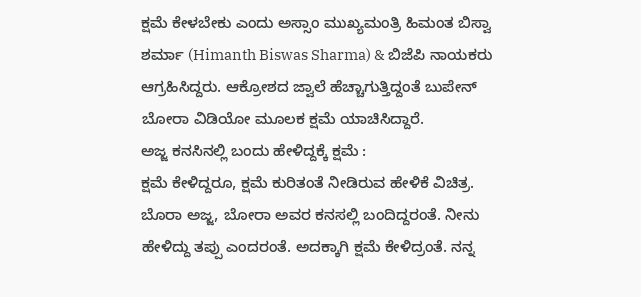ಕ್ಷಮೆ ಕೇಳಬೇಕು ಎಂದು ಅಸ್ಸಾಂ ಮುಖ್ಯಮಂತ್ರಿ ಹಿಮಂತ ಬಿಸ್ವಾ ಶರ್ಮಾ (Himanth Biswas Sharma) & ಬಿಜೆಪಿ ನಾಯಕರು ಆಗ್ರಹಿಸಿದ್ದರು. ಆಕ್ರೋಶದ ಜ್ವಾಲೆ ಹೆಚ್ಚಾಗುತ್ತಿದ್ದಂತೆ ಬುಪೇನ್ ಬೋರಾ ವಿಡಿಯೋ ಮೂಲಕ ಕ್ಷಮೆ ಯಾಚಿಸಿದ್ದಾರೆ.
ಅಜ್ಜ ಕನಸಿನಲ್ಲಿ ಬಂದು ಹೇಳಿದ್ದಕ್ಕೆ ಕ್ಷಮೆ :
ಕ್ಷಮೆ ಕೇಳಿದ್ದರೂ, ಕ್ಷಮೆ ಕುರಿತಂತೆ ನೀಡಿರುವ ಹೇಳಿಕೆ ವಿಚಿತ್ರ. ಬೊರಾ ಅಜ್ಜ, ಬೋರಾ ಅವರ ಕನಸಲ್ಲಿ ಬಂದಿದ್ದರಂತೆ. ನೀನು ಹೇಳಿದ್ದು ತಪ್ಪು ಎಂದರಂತೆ. ಅದಕ್ಕಾಗಿ ಕ್ಷಮೆ ಕೇಳಿದ್ರಂತೆ. ನನ್ನ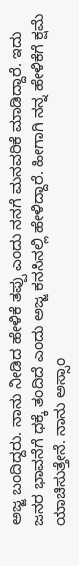ಅಜ್ಜ ಬಂದಿದ್ದರು. ನಾನು ನೀಡಿದ ಹೇಳಿಕೆ ತಪ್ಪು ಎಂದು ನನಗೆ ಮನವರಿಕೆ ಮಾಡಿದ್ದಾರೆ. ಇದು ಜನರ ಭಾವನೆಗೆ ಧಕ್ಕೆ ತಂದಿದೆ ಎಂದು ಅಜ್ಜ ಕನಸಿನಲ್ಲಿ ಹೇಳಿದ್ದಾರೆ. ಹೀಗಾಗಿ ನನ್ನ ಹೇಳಿಕೆಗೆ ಕ್ಷಮೆ ಯಾಚಿಸುತ್ತೇನೆ. ನಾನು ಅಸ್ಸಾಂ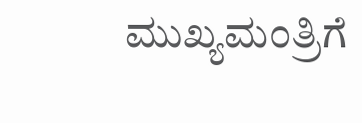ಮುಖ್ಯಮಂತ್ರಿಗೆ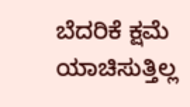ಬೆದರಿಕೆ ಕ್ಷಮೆ ಯಾಚಿಸುತ್ತಿಲ್ಲ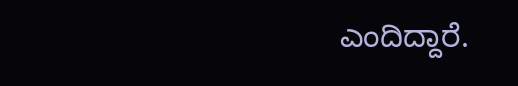ಎಂದಿದ್ದಾರೆ.